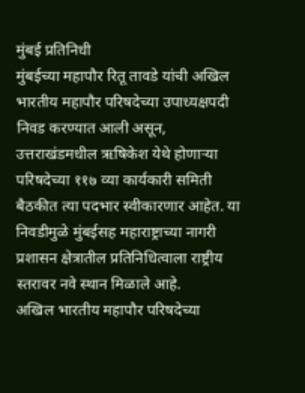मुंबई प्रतिनिधी
मुंबईच्या महापौर रितू तावडे यांची अखिल भारतीय महापौर परिषदेच्या उपाध्यक्षपदी निवड करण्यात आली असून, उत्तराखंडमधील ऋषिकेश येथे होणाऱ्या परिषदेच्या ११७ व्या कार्यकारी समिती बैठकीत त्या पदभार स्वीकारणार आहेत. या निवडीमुळे मुंबईसह महाराष्ट्राच्या नागरी प्रशासन क्षेत्रातील प्रतिनिधित्वाला राष्ट्रीय स्तरावर नवे स्थान मिळाले आहे.
अखिल भारतीय महापौर परिषदेच्या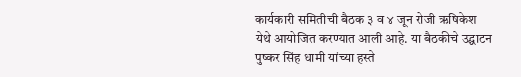कार्यकारी समितीची बैठक ३ व ४ जून रोजी ऋषिकेश येथे आयोजित करण्यात आली आहे. या बैठकीचे उद्घाटन पुष्कर सिंह धामी यांच्या हस्ते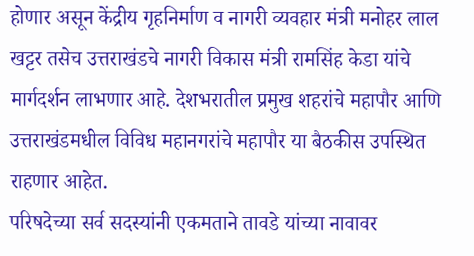होणार असून केंद्रीय गृहनिर्माण व नागरी व्यवहार मंत्री मनोहर लाल खट्टर तसेच उत्तराखंडचे नागरी विकास मंत्री रामसिंह केडा यांचे मार्गदर्शन लाभणार आहे. देशभरातील प्रमुख शहरांचे महापौर आणि उत्तराखंडमधील विविध महानगरांचे महापौर या बैठकीस उपस्थित राहणार आहेत.
परिषदेच्या सर्व सदस्यांनी एकमताने तावडे यांच्या नावावर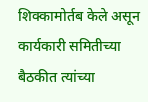शिक्कामोर्तब केले असून कार्यकारी समितीच्या बैठकीत त्यांच्या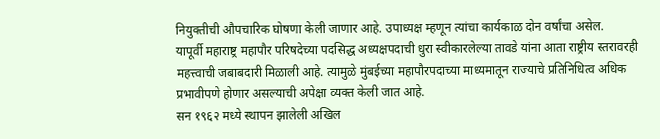नियुक्तीची औपचारिक घोषणा केली जाणार आहे. उपाध्यक्ष म्हणून त्यांचा कार्यकाळ दोन वर्षांचा असेल.
यापूर्वी महाराष्ट्र महापौर परिषदेच्या पदसिद्ध अध्यक्षपदाची धुरा स्वीकारलेल्या तावडे यांना आता राष्ट्रीय स्तरावरही महत्त्वाची जबाबदारी मिळाली आहे. त्यामुळे मुंबईच्या महापौरपदाच्या माध्यमातून राज्याचे प्रतिनिधित्व अधिक प्रभावीपणे होणार असल्याची अपेक्षा व्यक्त केली जात आहे.
सन १९६२ मध्ये स्थापन झालेली अखिल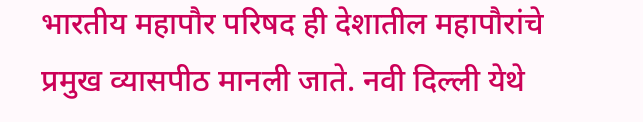भारतीय महापौर परिषद ही देशातील महापौरांचे प्रमुख व्यासपीठ मानली जाते. नवी दिल्ली येथे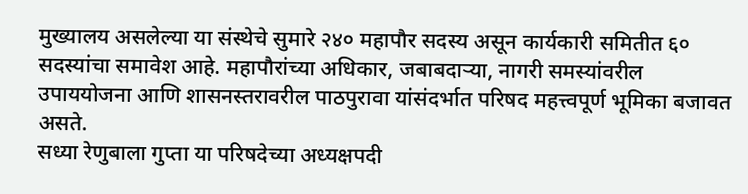मुख्यालय असलेल्या या संस्थेचे सुमारे २४० महापौर सदस्य असून कार्यकारी समितीत ६० सदस्यांचा समावेश आहे. महापौरांच्या अधिकार, जबाबदाऱ्या, नागरी समस्यांवरील उपाययोजना आणि शासनस्तरावरील पाठपुरावा यांसंदर्भात परिषद महत्त्वपूर्ण भूमिका बजावत असते.
सध्या रेणुबाला गुप्ता या परिषदेच्या अध्यक्षपदी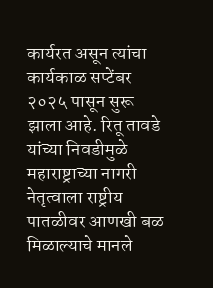कार्यरत असून त्यांचा कार्यकाळ सप्टेंबर २०२५ पासून सुरू झाला आहे. रितू तावडे यांच्या निवडीमुळे महाराष्ट्राच्या नागरी नेतृत्वाला राष्ट्रीय पातळीवर आणखी बळ मिळाल्याचे मानले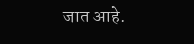जात आहे.